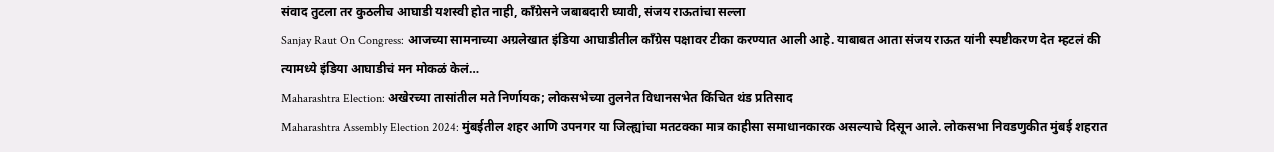संवाद तुटला तर कुठलीच आघाडी यशस्वी होत नाही, काँग्रेसने जबाबदारी घ्यावी, संजय राऊतांचा सल्ला
Sanjay Raut On Congress: आजच्या सामनाच्या अग्रलेखात इंडिया आघाडीतील काँग्रेस पक्षावर टीका करण्यात आली आहे. याबाबत आता संजय राऊत यांनी स्पष्टीकरण देत म्हटलं की त्यामध्ये इंडिया आघाडीचं मन मोकळं केलं…
Maharashtra Election: अखेरच्या तासांतील मते निर्णायक; लोकसभेच्या तुलनेत विधानसभेत किंचित थंड प्रतिसाद
Maharashtra Assembly Election 2024: मुंबईतील शहर आणि उपनगर या जिल्ह्यांचा मतटक्का मात्र काहीसा समाधानकारक असल्याचे दिसून आले. लोकसभा निवडणुकीत मुंबई शहरात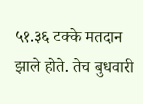५१.३६ टक्के मतदान झाले होते. तेच बुधवारी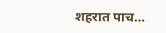शहरात पाच…